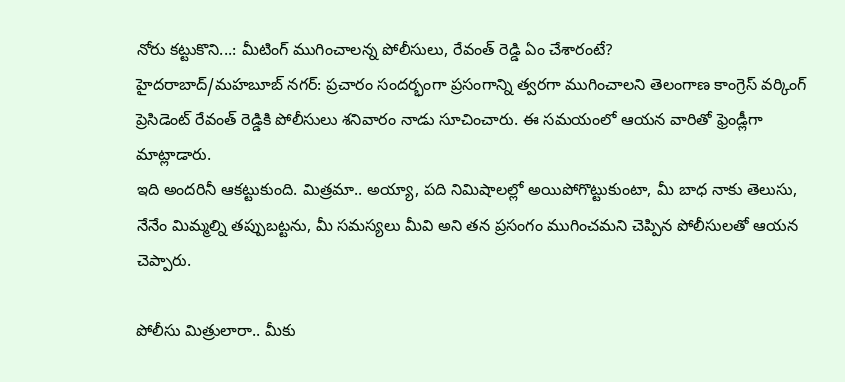నోరు కట్టుకొని...: మీటింగ్ ముగించాలన్న పోలీసులు, రేవంత్ రెడ్డి ఏం చేశారంటే?
హైదరాబాద్/మహబూబ్ నగర్: ప్రచారం సందర్భంగా ప్రసంగాన్ని త్వరగా ముగించాలని తెలంగాణ కాంగ్రెస్ వర్కింగ్ ప్రెసిడెంట్ రేవంత్ రెడ్డికి పోలీసులు శనివారం నాడు సూచించారు. ఈ సమయంలో ఆయన వారితో ఫ్రెండ్లీగా మాట్లాడారు.
ఇది అందరినీ ఆకట్టుకుంది. మిత్రమా.. అయ్యా, పది నిమిషాలల్లో అయిపోగొట్టుకుంటా, మీ బాధ నాకు తెలుసు, నేనేం మిమ్మల్ని తప్పుబట్టను, మీ సమస్యలు మీవి అని తన ప్రసంగం ముగించమని చెప్పిన పోలీసులతో ఆయన చెప్పారు.

పోలీసు మిత్రులారా.. మీకు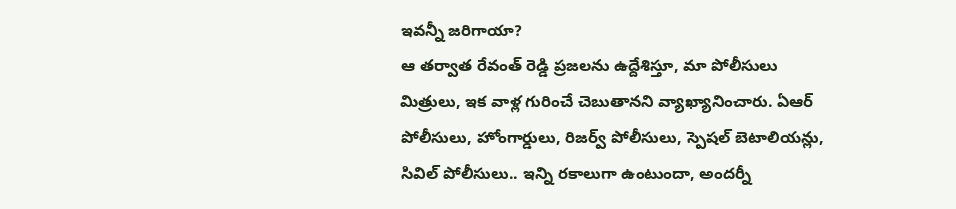ఇవన్నీ జరిగాయా?
ఆ తర్వాత రేవంత్ రెడ్డి ప్రజలను ఉద్దేశిస్తూ, మా పోలీసులు మిత్రులు, ఇక వాళ్ల గురించే చెబుతానని వ్యాఖ్యానించారు. ఏఆర్ పోలీసులు, హోంగార్డులు, రిజర్వ్ పోలీసులు, స్పెషల్ బెటాలియన్లు, సివిల్ పోలీసులు.. ఇన్ని రకాలుగా ఉంటుందా, అందర్నీ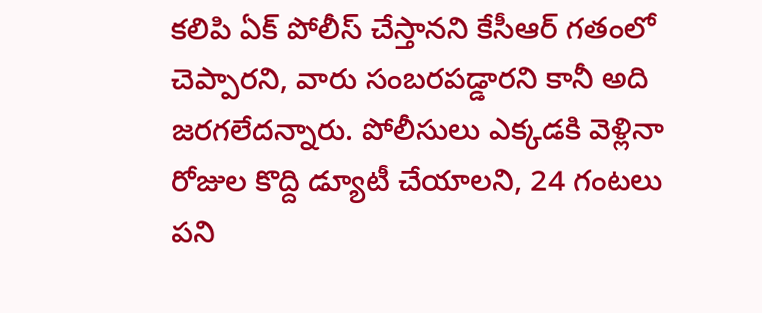కలిపి ఏక్ పోలీస్ చేస్తానని కేసీఆర్ గతంలో చెప్పారని, వారు సంబరపడ్డారని కానీ అది జరగలేదన్నారు. పోలీసులు ఎక్కడకి వెళ్లినా రోజుల కొద్ది డ్యూటీ చేయాలని, 24 గంటలు పని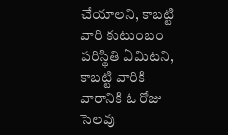చేయాలని, కాబట్టి వారి కుటుంబం పరిస్థితి ఏమిటని, కాబట్టి వారికి వారానికి ఓ రోజు సెలవు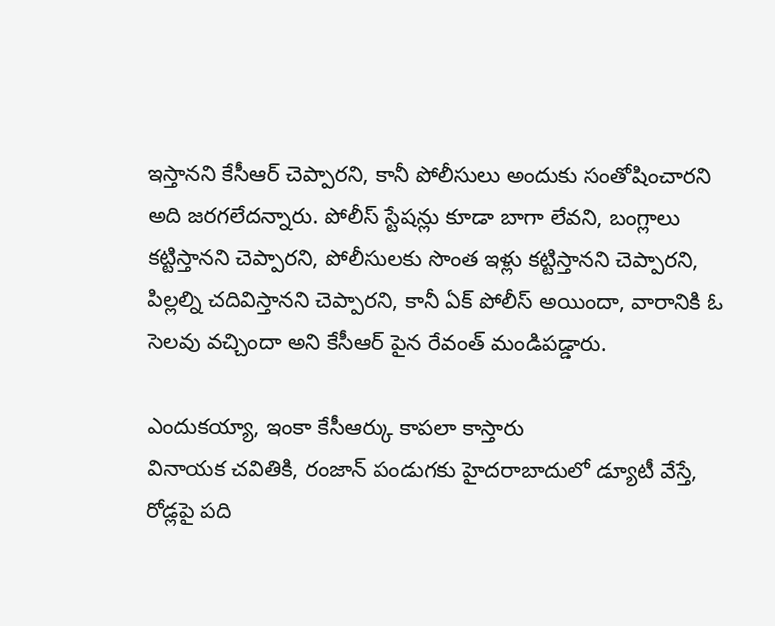ఇస్తానని కేసీఆర్ చెప్పారని, కానీ పోలీసులు అందుకు సంతోషించారని అది జరగలేదన్నారు. పోలీస్ స్టేషన్లు కూడా బాగా లేవని, బంగ్లాలు కట్టిస్తానని చెప్పారని, పోలీసులకు సొంత ఇళ్లు కట్టిస్తానని చెప్పారని, పిల్లల్ని చదివిస్తానని చెప్పారని, కానీ ఏక్ పోలీస్ అయిందా, వారానికి ఓ సెలవు వచ్చిందా అని కేసీఆర్ పైన రేవంత్ మండిపడ్డారు.

ఎందుకయ్యా, ఇంకా కేసీఆర్కు కాపలా కాస్తారు
వినాయక చవితికి, రంజాన్ పండుగకు హైదరాబాదులో డ్యూటీ వేస్తే, రోడ్లపై పది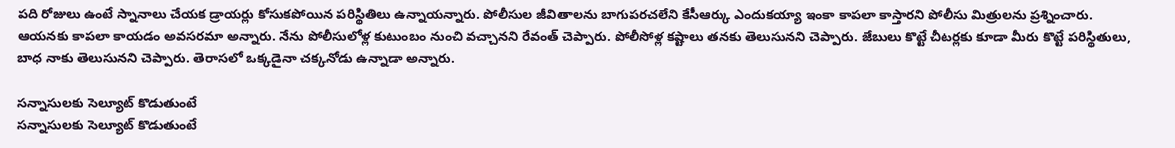పది రోజులు ఉంటే స్నానాలు చేయక డ్రాయర్లు కోసుకపోయిన పరిస్థితిలు ఉన్నాయన్నారు. పోలీసుల జీవితాలను బాగుపరచలేని కేసీఆర్కు ఎందుకయ్యా ఇంకా కాపలా కాస్తారని పోలీసు మిత్రులను ప్రశ్నించారు. ఆయనకు కాపలా కాయడం అవసరమా అన్నారు. నేను పోలీసులోళ్ల కుటుంబం నుంచి వచ్చానని రేవంత్ చెప్పారు. పోలీసోళ్ల కష్టాలు తనకు తెలుసునని చెప్పారు. జేబులు కొట్టే చీటర్లకు కూడా మీరు కొట్టే పరిస్థితులు, బాధ నాకు తెలుసునని చెప్పారు. తెరాసలో ఒక్కడైనా చక్కనోడు ఉన్నాడా అన్నారు.

సన్నాసులకు సెల్యూట్ కొడుతుంటే
సన్నాసులకు సెల్యూట్ కొడుతుంటే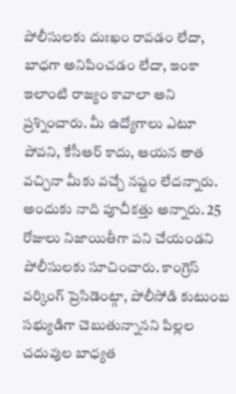పోలీసులకు దుఃఖం రావడం లేదా, బాధగా అనిపించడం లేదా, ఇంకా ఇలాంటి రాజ్యం కావాలా అని ప్రశ్నించారు. మీ ఉద్యోగాలు ఎటూ పోవని, కేసీఆర్ కాదు, ఆయన తాత వచ్చినా మీకు వచ్చే నష్టం లేదన్నారు. అందుకు నాది పూచీకత్తు అన్నారు. 25 రోజులు నిజాయితీగా పని చేయండని పోలీసులకు సూచించారు. కాంగ్రెస్ వర్కింగ్ ప్రెసిడెంట్గా, పోలీసోడి కుటుంబ సభ్యుడిగా చెబుతున్నానని పిల్లల చదువుల బాధ్యత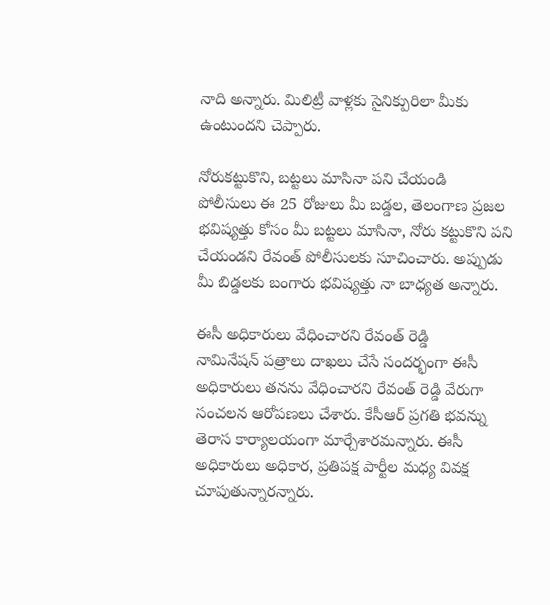నాది అన్నారు. మిలిట్రీ వాళ్లకు సైనిక్పురిలా మీకు ఉంటుందని చెప్పారు.

నోరుకట్టుకొని, బట్టలు మాసినా పని చేయండి
పోలీసులు ఈ 25 రోజులు మీ బడ్డల, తెలంగాణ ప్రజల భవిష్యత్తు కోసం మీ బట్టలు మాసినా, నోరు కట్టుకొని పని చేయండని రేవంత్ పోలీసులకు సూచించారు. అప్పుడు మీ బిడ్డలకు బంగారు భవిష్యత్తు నా బాధ్యత అన్నారు.

ఈసీ అధికారులు వేధించారని రేవంత్ రెడ్డి
నామినేషన్ పత్రాలు దాఖలు చేసే సందర్భంగా ఈసీ అధికారులు తనను వేధించారని రేవంత్ రెడ్డి వేరుగా సంచలన ఆరోపణలు చేశారు. కేసీఆర్ ప్రగతి భవన్ను తెరాస కార్యాలయంగా మార్చేశారమన్నారు. ఈసీ అధికారులు అధికార, ప్రతిపక్ష పార్టీల మధ్య వివక్ష చూపుతున్నారన్నారు.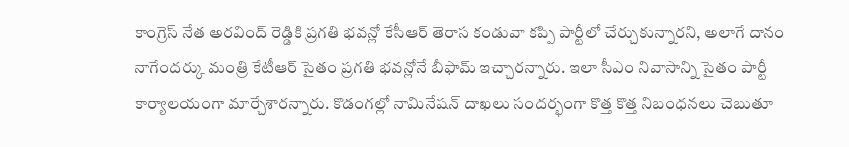కాంగ్రెస్ నేత అరవింద్ రెడ్డికి ప్రగతి భవన్లో కేసీఆర్ తెరాస కండువా కప్పి పార్టీలో చేర్చుకున్నారని, అలాగే దానం నాగేందర్కు మంత్రి కేటీఆర్ సైతం ప్రగతి భవన్లోనే బీఫామ్ ఇచ్చారన్నారు. ఇలా సీఎం నివాసాన్ని సైతం పార్టీ కార్యాలయంగా మార్చేశారన్నారు. కొడంగల్లో నామినేషన్ దాఖలు సందర్భంగా కొత్త కొత్త నిబంధనలు చెబుతూ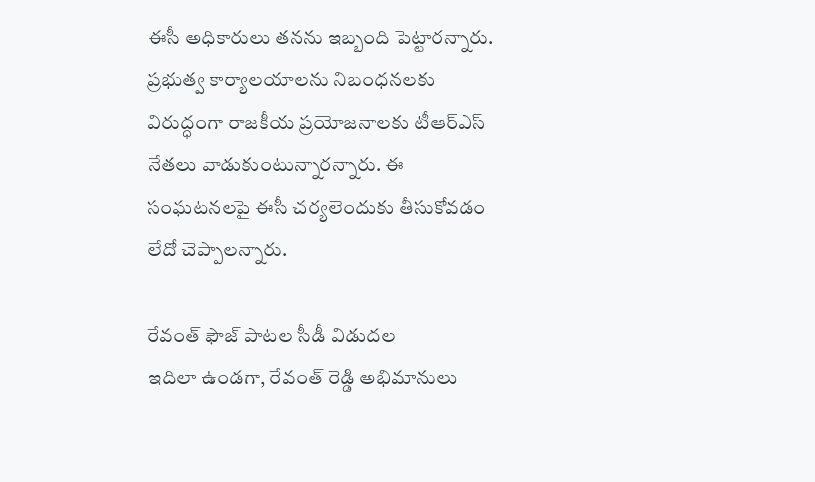ఈసీ అధికారులు తనను ఇబ్బంది పెట్టారన్నారు. ప్రభుత్వ కార్యాలయాలను నిబంధనలకు విరుద్ధంగా రాజకీయ ప్రయోజనాలకు టీఆర్ఎస్ నేతలు వాడుకుంటున్నారన్నారు. ఈ సంఘటనలపై ఈసీ చర్యలెందుకు తీసుకోవడం లేదో చెప్పాలన్నారు.

రేవంత్ ఫౌజ్ పాటల సీడీ విడుదల
ఇదిలా ఉండగా, రేవంత్ రెడ్డి అభిమానులు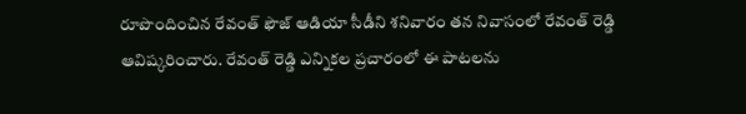రూపొందించిన రేవంత్ ఫౌజ్ ఆడియా సీడీని శనివారం తన నివాసంలో రేవంత్ రెడ్డి ఆవిష్కరించారు. రేవంత్ రెడ్డి ఎన్నికల ప్రచారంలో ఈ పాటలను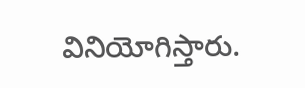వినియోగిస్తారు.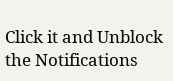Click it and Unblock the Notifications